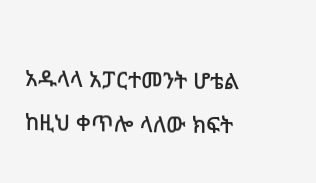አዱላላ አፓርተመንት ሆቴል ከዚህ ቀጥሎ ላለው ክፍት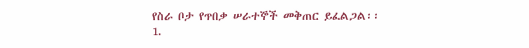የስራ ቦታ የጥበቃ ሠራተኞች መቅጠር ይፈልጋል፡፡
1.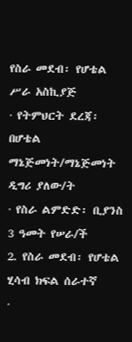የስራ መደብ፡ የሆቴል ሥራ አስኪያጅ
· የትምህርት ደረጃ፡ በሆቴል ማኔጅመነት/ማኔጅመነት ዲግሪ ያለው/ት
· የስራ ልምድድ፡ ቢያንስ 3 ዓመት የሠራ/ች
2. የስራ መደብ፡ የሆቴል ሂሳብ ክፍል ሰራተኛ
·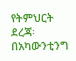የትምህርት ደረጃ፡ በአካውንቲንግ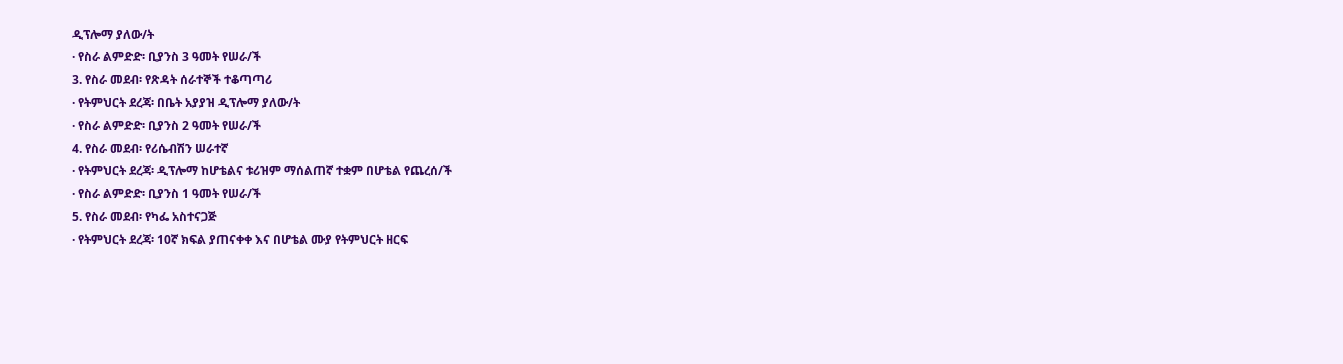ዲፕሎማ ያለው/ት
· የስራ ልምድድ፡ ቢያንስ 3 ዓመት የሠራ/ች
3. የስራ መደብ፡ የጽዳት ሰራተኞች ተቆጣጣሪ
· የትምህርት ደረጃ፡ በቤት አያያዝ ዲፕሎማ ያለው/ት
· የስራ ልምድድ፡ ቢያንስ 2 ዓመት የሠራ/ች
4. የስራ መደብ፡ የሪሴብሽን ሠራተኛ
· የትምህርት ደረጃ፡ ዲፕሎማ ከሆቴልና ቱሪዝም ማሰልጠኛ ተቋም በሆቴል የጨረሰ/ች
· የስራ ልምድድ፡ ቢያንስ 1 ዓመት የሠራ/ች
5. የስራ መደብ፡ የካፌ አስተናጋጅ
· የትምህርት ደረጃ፡ 10ኛ ክፍል ያጠናቀቀ እና በሆቴል ሙያ የትምህርት ዘርፍ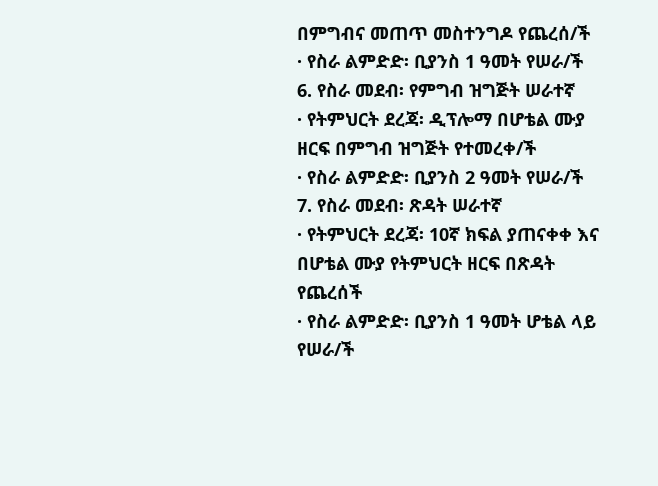በምግብና መጠጥ መስተንግዶ የጨረሰ/ች
· የስራ ልምድድ፡ ቢያንስ 1 ዓመት የሠራ/ች
6. የስራ መደብ፡ የምግብ ዝግጅት ሠራተኛ
· የትምህርት ደረጃ፡ ዲፕሎማ በሆቴል ሙያ ዘርፍ በምግብ ዝግጅት የተመረቀ/ች
· የስራ ልምድድ፡ ቢያንስ 2 ዓመት የሠራ/ች
7. የስራ መደብ፡ ጽዳት ሠራተኛ
· የትምህርት ደረጃ፡ 10ኛ ክፍል ያጠናቀቀ እና በሆቴል ሙያ የትምህርት ዘርፍ በጽዳት የጨረሰች
· የስራ ልምድድ፡ ቢያንስ 1 ዓመት ሆቴል ላይ የሠራ/ች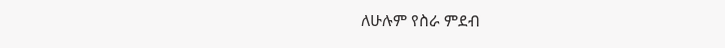ለሁሉም የስራ ምደብ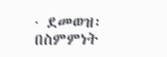· ደመወዝ፡ በስምምነት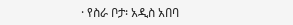· የስራ ቦታ፡ አዲስ አበባ